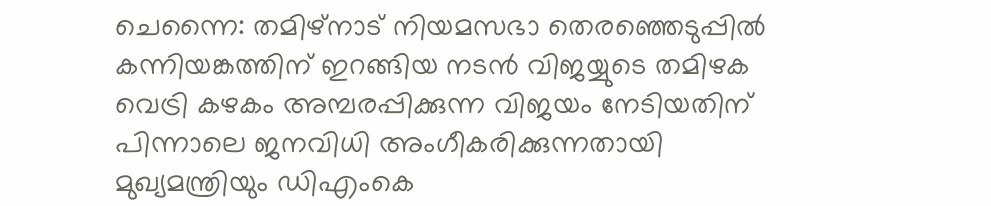ചെന്നൈ: തമിഴ്നാട് നിയമസഭാ തെരഞ്ഞെടുപ്പിൽ കന്നിയങ്കത്തിന് ഇറങ്ങിയ നടൻ വിജയ്യുടെ തമിഴക വെട്രി കഴകം അമ്പരപ്പിക്കുന്ന വിജയം നേടിയതിന് പിന്നാലെ ജനവിധി അംഗീകരിക്കുന്നതായി മുഖ്യമന്ത്രിയും ഡിഎംകെ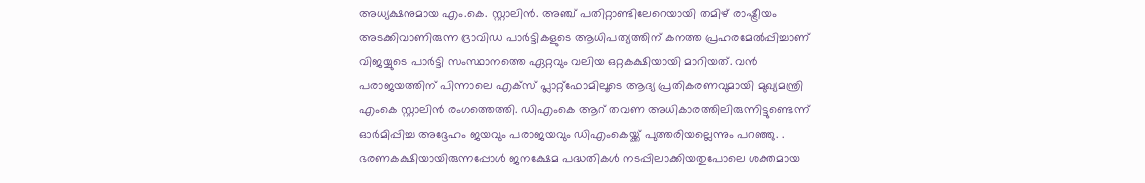അധ്യക്ഷനുമായ എം.കെ. സ്റ്റാലിൻ. അഞ്ച് പതിറ്റാണ്ടിലേറെയായി തമിഴ് രാഷ്ട്രീയം അടക്കിവാണിരുന്ന ദ്രാവിഡ പാർട്ടികളുടെ ആധിപത്യത്തിന് കനത്ത പ്രഹരമേൽപ്പിച്ചാണ് വിജയ്യുടെ പാർട്ടി സംസ്ഥാനത്തെ ഏറ്റവും വലിയ ഒറ്റകക്ഷിയായി മാറിയത്. വൻ പരാജയത്തിന് പിന്നാലെ എക്സ് പ്ലാറ്റ്ഫോമിലൂടെ ആദ്യ പ്രതികരണവുമായി മുഖ്യമന്ത്രി എംകെ സ്റ്റാലിൻ രംഗത്തെത്തി. ഡിഎംകെ ആറ് തവണ അധികാരത്തിലിരുന്നിട്ടുണ്ടെന്ന് ഓർമിപ്പിച്ച അദ്ദേഹം ജയവും പരാജയവും ഡിഎംകെയ്ക്ക് പുത്തരിയല്ലെന്നും പറഞ്ഞു. .
ഭരണകക്ഷിയായിരുന്നപ്പോൾ ജനക്ഷേമ പദ്ധതികൾ നടപ്പിലാക്കിയതുപോലെ ശക്തമായ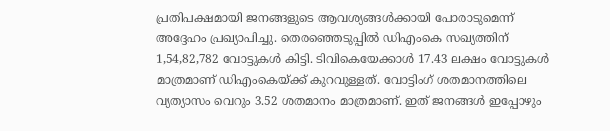പ്രതിപക്ഷമായി ജനങ്ങളുടെ ആവശ്യങ്ങൾക്കായി പോരാടുമെന്ന് അദ്ദേഹം പ്രഖ്യാപിച്ചു. തെരഞ്ഞെടുപ്പിൽ ഡിഎംകെ സഖ്യത്തിന് 1,54,82,782 വോട്ടുകൾ കിട്ടി. ടിവികെയേക്കാൾ 17.43 ലക്ഷം വോട്ടുകൾ മാത്രമാണ് ഡിഎംകെയ്ക്ക് കുറവുള്ളത്. വോട്ടിംഗ് ശതമാനത്തിലെ വ്യത്യാസം വെറും 3.52 ശതമാനം മാത്രമാണ്. ഇത് ജനങ്ങൾ ഇപ്പോഴും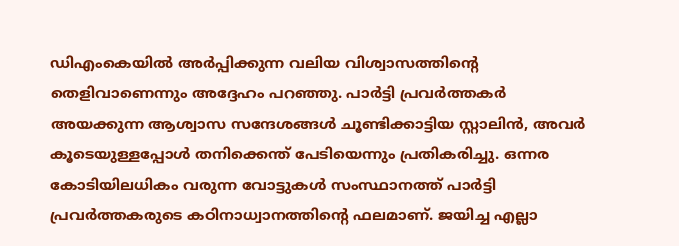ഡിഎംകെയിൽ അർപ്പിക്കുന്ന വലിയ വിശ്വാസത്തിന്റെ തെളിവാണെന്നും അദ്ദേഹം പറഞ്ഞു. പാർട്ടി പ്രവർത്തകർ അയക്കുന്ന ആശ്വാസ സന്ദേശങ്ങൾ ചൂണ്ടിക്കാട്ടിയ സ്റ്റാലിൻ, അവർ കൂടെയുള്ളപ്പോൾ തനിക്കെന്ത് പേടിയെന്നും പ്രതികരിച്ചു. ഒന്നര കോടിയിലധികം വരുന്ന വോട്ടുകൾ സംസ്ഥാനത്ത് പാർട്ടി പ്രവർത്തകരുടെ കഠിനാധ്വാനത്തിന്റെ ഫലമാണ്. ജയിച്ച എല്ലാ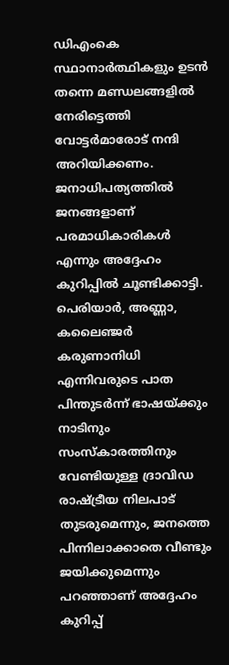ഡിഎംകെ സ്ഥാനാർത്ഥികളും ഉടൻ തന്നെ മണ്ഡലങ്ങളിൽ നേരിട്ടെത്തി വോട്ടർമാരോട് നന്ദി അറിയിക്കണം. ജനാധിപത്യത്തിൽ ജനങ്ങളാണ് പരമാധികാരികൾ എന്നും അദ്ദേഹം കുറിപ്പിൽ ചൂണ്ടിക്കാട്ടി.
പെരിയാർ, അണ്ണാ, കലൈഞ്ജർ കരുണാനിധി എന്നിവരുടെ പാത പിന്തുടർന്ന് ഭാഷയ്ക്കും നാടിനും സംസ്കാരത്തിനും വേണ്ടിയുള്ള ദ്രാവിഡ രാഷ്ട്രീയ നിലപാട് തുടരുമെന്നും, ജനത്തെ പിന്നിലാക്കാതെ വീണ്ടും ജയിക്കുമെന്നും പറഞ്ഞാണ് അദ്ദേഹം കുറിപ്പ്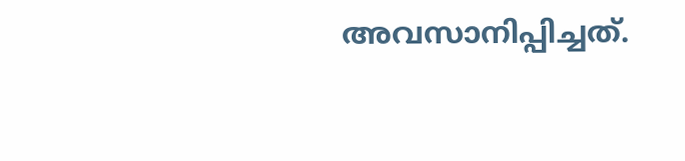അവസാനിപ്പിച്ചത്.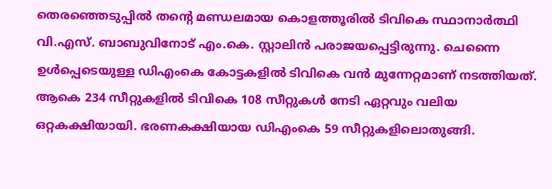തെരഞ്ഞെടുപ്പിൽ തന്റെ മണ്ഡലമായ കൊളത്തൂരിൽ ടിവികെ സ്ഥാനാർത്ഥി വി.എസ്. ബാബുവിനോട് എം.കെ. സ്റ്റാലിൻ പരാജയപ്പെട്ടിരുന്നു. ചെന്നൈ ഉൾപ്പെടെയുള്ള ഡിഎംകെ കോട്ടകളിൽ ടിവികെ വൻ മുന്നേറ്റമാണ് നടത്തിയത്. ആകെ 234 സീറ്റുകളിൽ ടിവികെ 108 സീറ്റുകൾ നേടി ഏറ്റവും വലിയ ഒറ്റകക്ഷിയായി. ഭരണകക്ഷിയായ ഡിഎംകെ 59 സീറ്റുകളിലൊതുങ്ങി.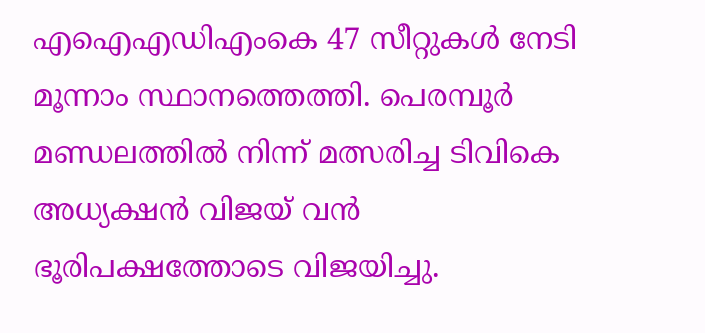എഐഎഡിഎംകെ 47 സീറ്റുകൾ നേടി മൂന്നാം സ്ഥാനത്തെത്തി. പെരമ്പൂർ മണ്ഡലത്തിൽ നിന്ന് മത്സരിച്ച ടിവികെ അധ്യക്ഷൻ വിജയ് വൻ ഭൂരിപക്ഷത്തോടെ വിജയിച്ചു.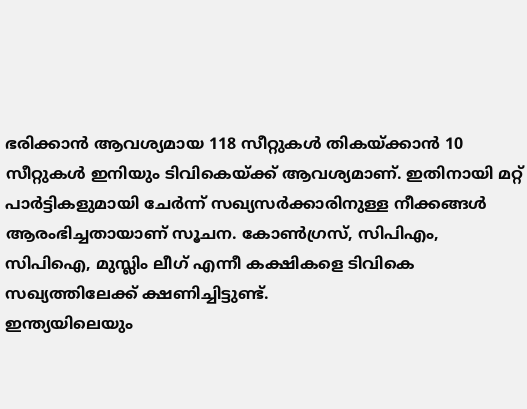ഭരിക്കാൻ ആവശ്യമായ 118 സീറ്റുകൾ തികയ്ക്കാൻ 10 സീറ്റുകൾ ഇനിയും ടിവികെയ്ക്ക് ആവശ്യമാണ്. ഇതിനായി മറ്റ് പാർട്ടികളുമായി ചേർന്ന് സഖ്യസർക്കാരിനുള്ള നീക്കങ്ങൾ ആരംഭിച്ചതായാണ് സൂചന. കോൺഗ്രസ്, സിപിഎം, സിപിഐ, മുസ്ലിം ലീഗ് എന്നീ കക്ഷികളെ ടിവികെ സഖ്യത്തിലേക്ക് ക്ഷണിച്ചിട്ടുണ്ട്.
ഇന്ത്യയിലെയും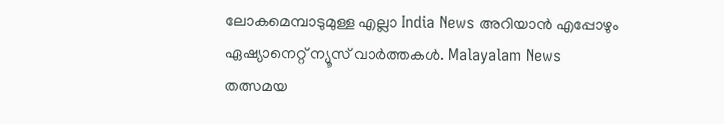ലോകമെമ്പാടുമുള്ള എല്ലാ India News അറിയാൻ എപ്പോഴും ഏഷ്യാനെറ്റ് ന്യൂസ് വാർത്തകൾ. Malayalam News തത്സമയ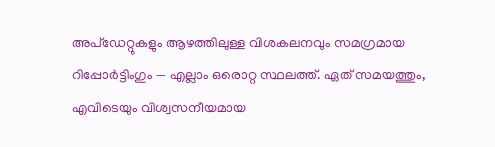അപ്ഡേറ്റുകളും ആഴത്തിലുള്ള വിശകലനവും സമഗ്രമായ റിപ്പോർട്ടിംഗും — എല്ലാം ഒരൊറ്റ സ്ഥലത്ത്. ഏത് സമയത്തും, എവിടെയും വിശ്വസനീയമായ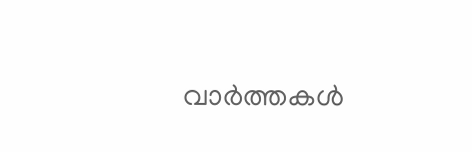വാർത്തകൾ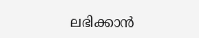ലഭിക്കാൻ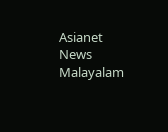Asianet News Malayalam